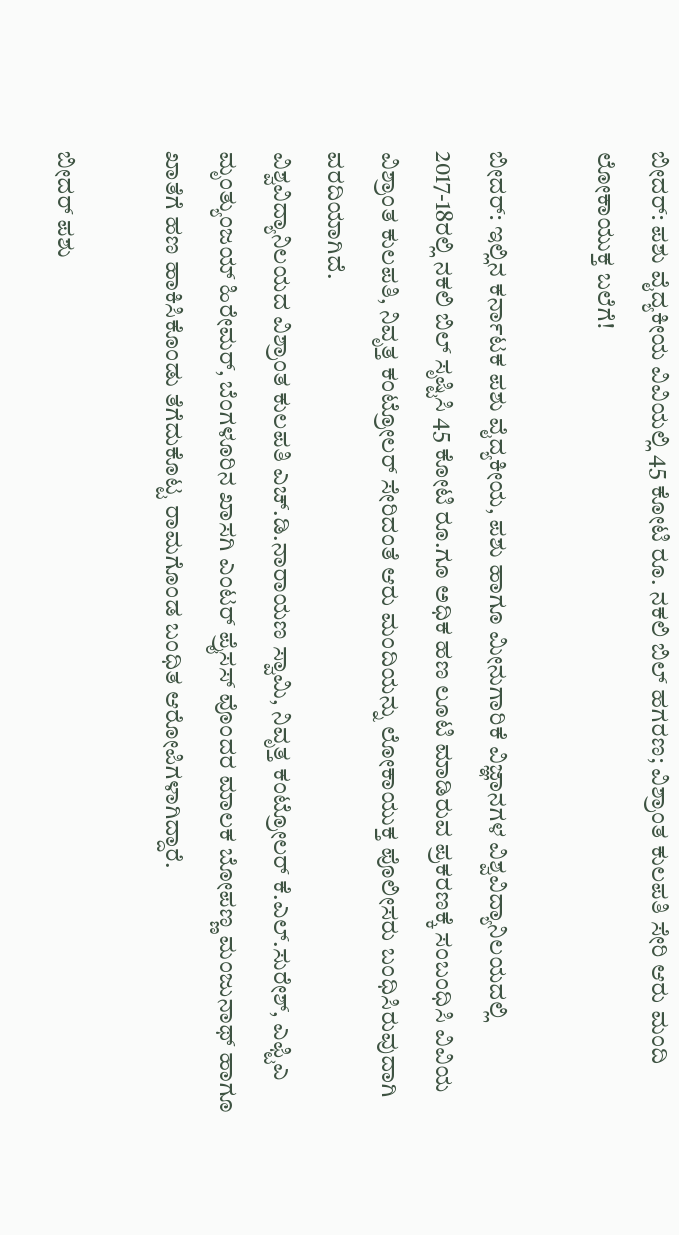ಬೀದರ್: ಪಶು ವೈದ್ಯಕೀಯ ವಿವಿಯಲ್ಲಿ 45 ಕೋಟಿ ರೂ. ನಕಲಿ ಬಿಲ್ ಹಗರಣ; ವಿಶ್ರಾಂತ ಕುಲಪತಿ ಸೇರಿ ಆರು ಮಂದಿ ಲೋಕಾಯುಕ್ತ ಬಲೆಗೆ!

ಬೀದರ್: ಇಲ್ಲಿನ ಕರ್ನಾಟಕ ಪಶು ವೈದ್ಯಕೀಯ, ಪಶು ಹಾಗೂ ಮೀನುಗಾರಿಕೆ ವಿಜ್ಞಾನಗಳ ವಿಶ್ವವಿದ್ಯಾನಿಲಯದಲ್ಲಿ 2017-18ರಲ್ಲಿ ನಕಲಿ ಬಿಲ್ ಸೃಷ್ಟಿಸಿ 45 ಕೋಟಿ ರೂ.ಗೂ ಅಧಿಕ ಹಣ ಲೂಟಿ ಮಾಡಿರುವ ಪ್ರಕರಣಕ್ಕೆ ಸಂಬಂಧಿಸಿ ವಿವಿಯ ವಿಶ್ರಾಂತ ಕುಲಪತಿ, ನಿವೃತ್ತ ಕಂಟ್ರೋಲರ್ ಸೇರಿದಂತೆ ಆರು ಮಂದಿಯನ್ನು ಲೋಕಾಯುಕ್ತ ಪೊಲೀಸರು ಬಂಧಿಸಿರುವುದಾಗಿ ವರದಿಯಾಗಿದೆ.
ವಿಶ್ವವಿದ್ಯಾನಿಲಯದ ವಿಶ್ರಾಂತ ಕುಲಪತಿ ಎಚ್.ಡಿ.ನಾರಾಯಣ ಸ್ವಾಮಿ, ನಿವೃತ್ತ ಕಂಟ್ರೋಲರ್ ಕೆ.ಎಲ್.ಸುರೇಶ್, ಎಫ್ಟಿಎ ಮೃಂತ್ಯುಂಜಯ್ ಹಿರೇಮರ್, ಬೆಂಗಳೂರಿನ ಖಾಸಗಿ ಎಂಟರ್ ಪ್ರೈಸಸ್ ವೊಂದರ ಮಾಲಕ ಬೋಪಣ್ಣ ಮಂಜುನಾಥ್ ಹಾಗೂ ಖಾತೆಗೆ ಹಣ ಹಾಕಿಸಿಕೊಂಡು ತೆಗೆದುಕೊಟ್ಟ ರಾಮಗೊಂಡ ಬಂಧಿತ ಆರೋಪಿಗಳಾಗಿದ್ದಾರೆ.

ಬೀದರ್ ಪಶು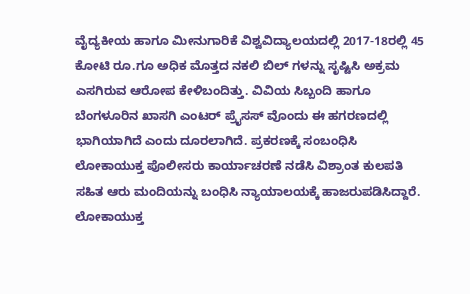ವೈದ್ಯಕೀಯ ಹಾಗೂ ಮೀನುಗಾರಿಕೆ ವಿಶ್ವವಿದ್ಯಾಲಯದಲ್ಲಿ 2017-18ರಲ್ಲಿ 45 ಕೋಟಿ ರೂ.ಗೂ ಅಧಿಕ ಮೊತ್ತದ ನಕಲಿ ಬಿಲ್ ಗಳನ್ನು ಸೃಷ್ಟಿಸಿ ಅಕ್ರಮ ಎಸಗಿರುವ ಆರೋಪ ಕೇಳಿಬಂದಿತ್ತು. ವಿವಿಯ ಸಿಬ್ಬಂದಿ ಹಾಗೂ ಬೆಂಗಳೂರಿನ ಖಾಸಗಿ ಎಂಟರ್ ಪ್ರೈಸಸ್ ವೊಂದು ಈ ಹಗರಣದಲ್ಲಿ ಭಾಗಿಯಾಗಿದೆ ಎಂದು ದೂರಲಾಗಿದೆ. ಪ್ರಕರಣಕ್ಕೆ ಸಂಬಂಧಿಸಿ ಲೋಕಾಯುಕ್ತ ಪೊಲೀಸರು ಕಾರ್ಯಾಚರಣೆ ನಡೆಸಿ ವಿಶ್ರಾಂತ ಕುಲಪತಿ ಸಹಿತ ಆರು ಮಂದಿಯನ್ನು ಬಂಧಿಸಿ ನ್ಯಾಯಾಲಯಕ್ಕೆ ಹಾಜರುಪಡಿಸಿದ್ದಾರೆ.
ಲೋಕಾಯುಕ್ತ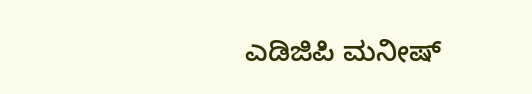ಎಡಿಜಿಪಿ ಮನೀಷ್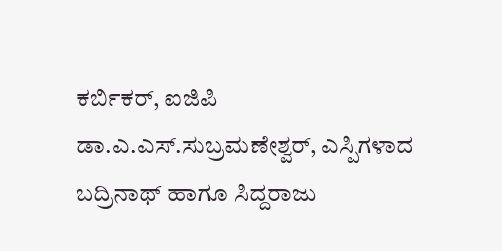ಕರ್ಬಿಕರ್, ಐಜಿಪಿ ಡಾ.ಎ.ಎಸ್.ಸುಬ್ರಮಣೇಶ್ವರ್, ಎಸ್ಪಿಗಳಾದ ಬದ್ರಿನಾಥ್ ಹಾಗೂ ಸಿದ್ದರಾಜು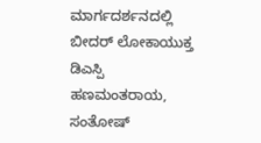ಮಾರ್ಗದರ್ಶನದಲ್ಲಿ ಬೀದರ್ ಲೋಕಾಯುಕ್ತ ಡಿಎಸ್ಪಿ ಹಣಮಂತರಾಯ, ಸಂತೋಷ್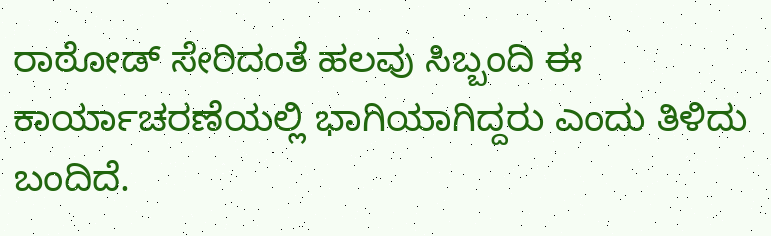ರಾಠೋಡ್ ಸೇರಿದಂತೆ ಹಲವು ಸಿಬ್ಬಂದಿ ಈ ಕಾರ್ಯಾಚರಣೆಯಲ್ಲಿ ಭಾಗಿಯಾಗಿದ್ದರು ಎಂದು ತಿಳಿದು ಬಂದಿದೆ.